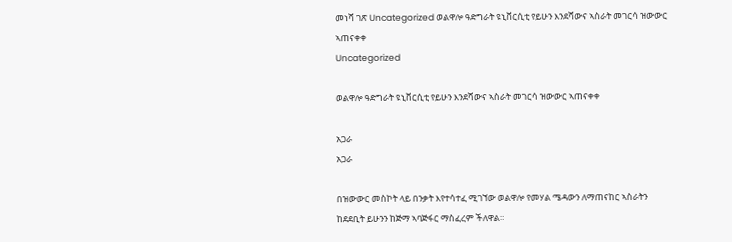መነሻ ገጽ Uncategorized ወልዋሎ ዓድግራት ዩኒቨርሲቲ የይሁን እንደሻውና ኣስራት መገርሳ ዝውውር ኣጠናቀቀ
Uncategorized

ወልዋሎ ዓድግራት ዩኒቨርሲቲ የይሁን እንደሻውና ኣስራት መገርሳ ዝውውር ኣጠናቀቀ

አጋራ
አጋራ

በዝውውር መስኮት ላይ በንቃት እየተሳተፈ ሚገኘው ወልዋሎ የመሃል ሜዳውን ለማጠናከር ኣስራትን ከደደቢት ይሁንን ከጅማ ኣባጅፋር ማስፈረም ችለዋል።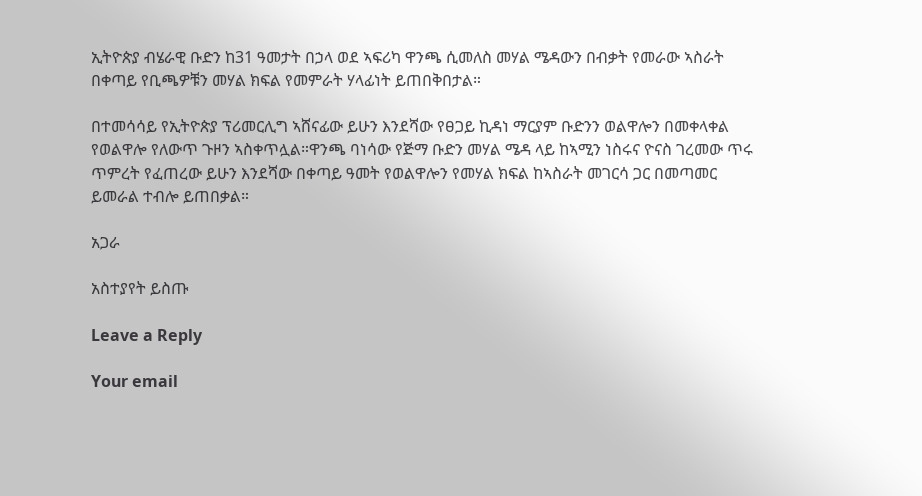ኢትዮጵያ ብሄራዊ ቡድን ከ31 ዓመታት በኃላ ወደ ኣፍሪካ ዋንጫ ሲመለስ መሃል ሜዳውን በብቃት የመራው ኣስራት በቀጣይ የቢጫዎቹን መሃል ክፍል የመምራት ሃላፊነት ይጠበቅበታል።

በተመሳሳይ የኢትዮጵያ ፕሪመርሊግ ኣሸናፊው ይሁን እንደሻው የፀጋይ ኪዳነ ማርያም ቡድንን ወልዋሎን በመቀላቀል የወልዋሎ የለውጥ ጉዞን ኣስቀጥሏል።ዋንጫ ባነሳው የጅማ ቡድን መሃል ሜዳ ላይ ከኣሚን ነስሩና ዮናስ ገረመው ጥሩ ጥምረት የፈጠረው ይሁን እንደሻው በቀጣይ ዓመት የወልዋሎን የመሃል ክፍል ከኣስራት መገርሳ ጋር በመጣመር ይመራል ተብሎ ይጠበቃል።

አጋራ

አስተያየት ይስጡ

Leave a Reply

Your email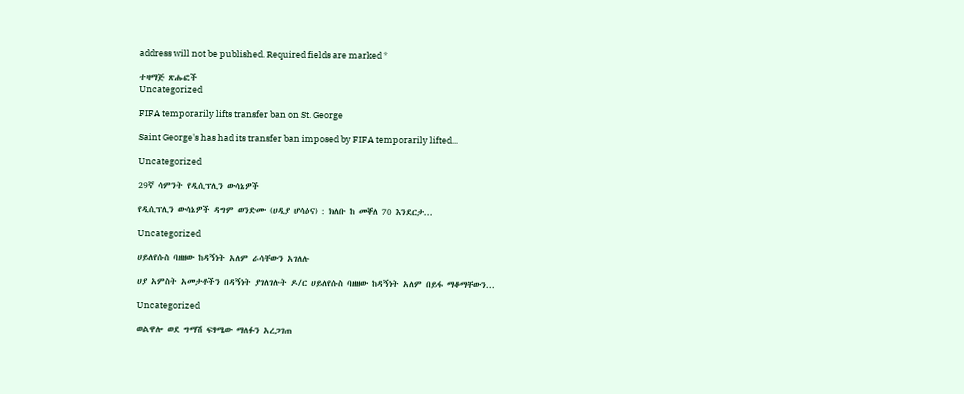address will not be published. Required fields are marked *

ተዛማጅ ጽሑፎች
Uncategorized

FIFA temporarily lifts transfer ban on St. George

Saint George's has had its transfer ban imposed by FIFA temporarily lifted...

Uncategorized

29ኛ ሳምንት የዲሲፕሊን ውሳኔዎች

የዲሲፕሊን ውሳኔዎች ዳግም ወንድሙ (ሀዲያ ሆሳዕና) : ክለቡ ከ መቐለ 70 እንደርታ...

Uncategorized

ሀይለየሱስ ባዘዘው ከዳኝነት አለም ራሳቸውን አገለሉ

ሀያ አምስት አመታቶችን በዳኝነት ያገለገሉት ዶ/ር ሀይለየሱስ ባዘዘው ከዳኝነት አለም በይፋ ማቆማቸውን...

Uncategorized

ወልዋሎ ወደ ግማሽ ፍፃሜው ማለፉን አረጋገጠ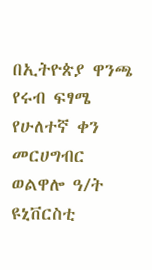በኢትዮጵያ ዋንጫ የሩብ ፍፃሜ የሁለተኛ ቀን መርሀግብር ወልዋሎ ዓ/ት ዩኒቨርስቲ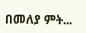በመለያ ምት...